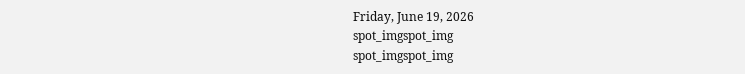Friday, June 19, 2026
spot_imgspot_img
spot_imgspot_img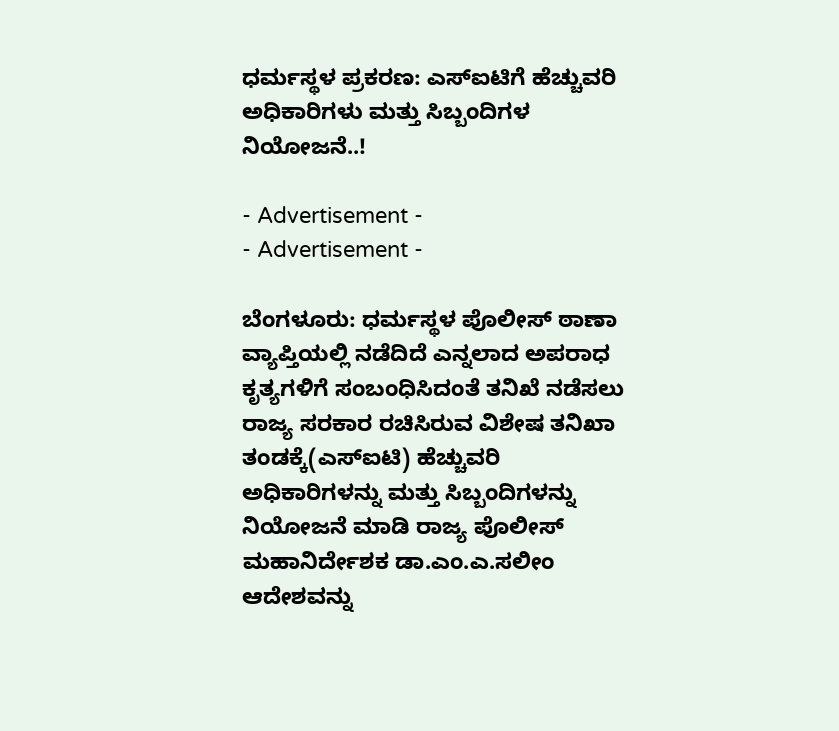ಧರ್ಮಸ್ಥಳ ಪ್ರಕರಣ: ಎಸ್‌ಐಟಿಗೆ ಹೆಚ್ಚುವರಿ ಅಧಿಕಾರಿಗಳು ಮತ್ತು ಸಿಬ್ಬಂದಿಗಳ ನಿಯೋಜನೆ..!

- Advertisement -
- Advertisement -

ಬೆಂಗಳೂರು: ಧರ್ಮಸ್ಥಳ ಪೊಲೀಸ್ ಠಾಣಾ ವ್ಯಾಪ್ತಿಯಲ್ಲಿ ನಡೆದಿದೆ ಎನ್ನಲಾದ ಅಪರಾಧ ಕೃತ್ಯಗಳಿಗೆ ಸಂಬಂಧಿಸಿದಂತೆ ತನಿಖೆ ನಡೆಸಲು ರಾಜ್ಯ ಸರಕಾರ ರಚಿಸಿರುವ ವಿಶೇಷ ತನಿಖಾ ತಂಡಕ್ಕೆ(ಎಸ್‌ಐಟಿ) ಹೆಚ್ಚುವರಿ ಅಧಿಕಾರಿಗಳನ್ನು ಮತ್ತು ಸಿಬ್ಬಂದಿಗಳನ್ನು ನಿಯೋಜನೆ ಮಾಡಿ ರಾಜ್ಯ ಪೊಲೀಸ್ ಮಹಾನಿರ್ದೇಶಕ ಡಾ.ಎಂ.ಎ.ಸಲೀಂ ಆದೇಶವನ್ನು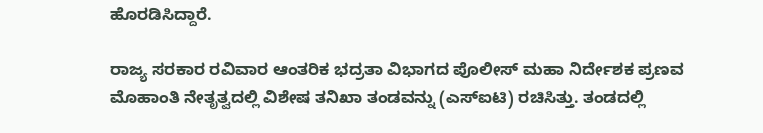ಹೊರಡಿಸಿದ್ದಾರೆ.

ರಾಜ್ಯ ಸರಕಾರ ರವಿವಾರ ಆಂತರಿಕ ಭದ್ರತಾ ವಿಭಾಗದ ಪೊಲೀಸ್‌ ಮಹಾ ನಿರ್ದೇಶಕ ಪ್ರಣವ ಮೊಹಾಂತಿ ನೇತೃತ್ವದಲ್ಲಿ ವಿಶೇಷ ತನಿಖಾ ತಂಡವನ್ನು (ಎಸ್‌ಐಟಿ) ರಚಿಸಿತ್ತು. ತಂಡದಲ್ಲಿ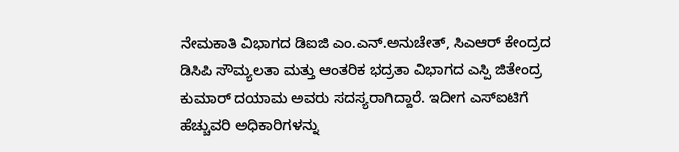ನೇಮಕಾತಿ ವಿಭಾಗದ ಡಿಐಜಿ ಎಂ.ಎನ್.ಅನುಚೇತ್, ಸಿಎಆ‌ರ್ ಕೇಂದ್ರದ ಡಿಸಿಪಿ ಸೌಮ್ಯಲತಾ ಮತ್ತು ಆಂತರಿಕ ಭದ್ರತಾ ವಿಭಾಗದ ಎಸ್ಪಿ ಜಿತೇಂದ್ರ ಕುಮಾರ್ ದಯಾಮ ಅವರು ಸದಸ್ಯರಾಗಿದ್ದಾರೆ. ಇದೀಗ ಎಸ್‌ಐಟಿಗೆ ಹೆಚ್ಚುವರಿ ಅಧಿಕಾರಿಗಳನ್ನು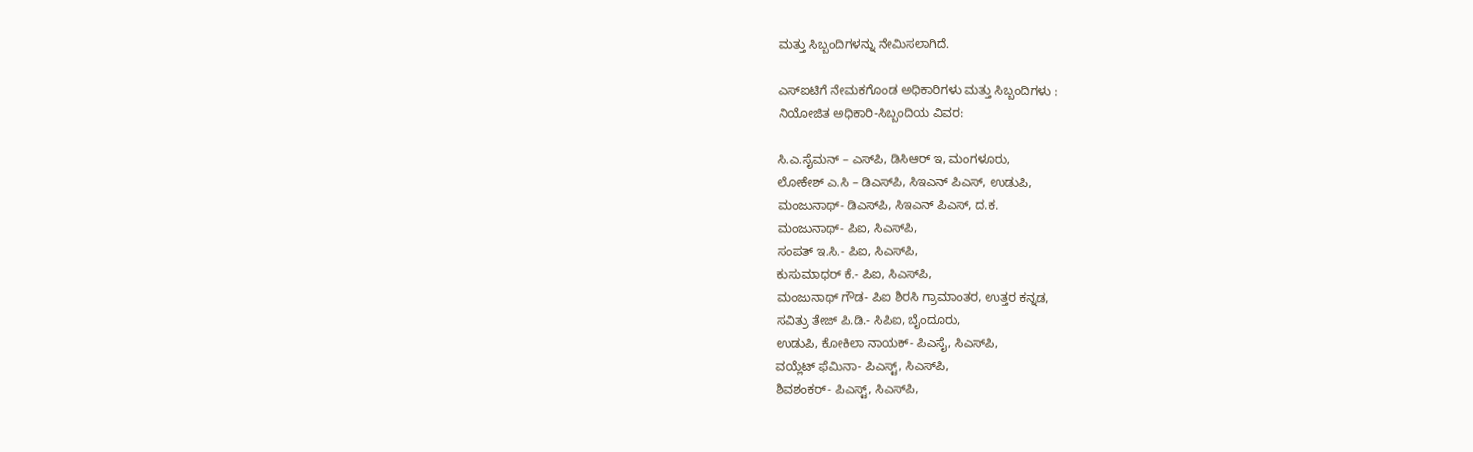ಮತ್ತು ಸಿಬ್ಬಂದಿಗಳನ್ನು ನೇಮಿಸಲಾಗಿದೆ.

ಎಸ್‌ಐಟಿಗೆ ನೇಮಕಗೊಂಡ ಅಧಿಕಾರಿಗಳು ಮತ್ತು ಸಿಬ್ಬಂದಿಗಳು :
ನಿಯೋಜಿತ ಅಧಿಕಾರಿ-ಸಿಬ್ಬಂದಿಯ ವಿವರ:

ಸಿ.ಎ.ಸೈಮನ್ – ಎಸ್‌ಪಿ, ಡಿಸಿಆರ್ ಇ, ಮಂಗಳೂರು,
ಲೋಕೇಶ್ ಎ.ಸಿ – ಡಿಎಸ್‌ಪಿ, ಸಿಇಎನ್ ಪಿಎಸ್, ಉಡುಪಿ,
ಮಂಜುನಾಥ್- ಡಿಎಸ್‌ಪಿ, ಸಿಇಎನ್ ಪಿಎಸ್, ದ.ಕ.
ಮಂಜುನಾಥ್‌- ಪಿಐ, ಸಿಎಸ್‌ಪಿ,
ಸಂಪತ್‌ ಇ.ಸಿ.- ಪಿಐ, ಸಿಎಸ್‌ಪಿ,
ಕುಸುಮಾಧ‌ರ್ ಕೆ.- ಪಿಐ, ಸಿಎಸ್‌ಪಿ,
ಮಂಜುನಾಥ್ ಗೌಡ- ಪಿಐ ಶಿರಸಿ ಗ್ರಾಮಾಂತರ, ಉತ್ತರ ಕನ್ನಡ,
ಸವಿತ್ರು ತೇಜ್ ಪಿ.ಡಿ.- ಸಿಪಿಐ, ಬೈಂದೂರು,
ಉಡುಪಿ, ಕೋಕಿಲಾ ನಾಯಕ್- ಪಿಎಸೈ, ಸಿಎಸ್‌ಪಿ,
ವಯ್ಲೆಟ್ ಫೆಮಿನಾ- ಪಿಎಸ್ಟ್‌, ಸಿಎಸ್‌ಪಿ,
ಶಿವಶಂಕ‌ರ್- ಪಿಎಸ್ಟ್, ಸಿಎಸ್‌ಪಿ,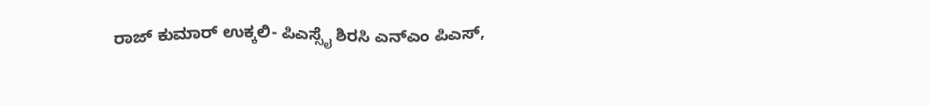ರಾಜ್ ಕುಮಾ‌ರ್ ಉಕ್ಕಲಿ- ಪಿಎಸ್ಸೈ ಶಿರಸಿ ಎನ್‌ಎಂ ಪಿಎಸ್,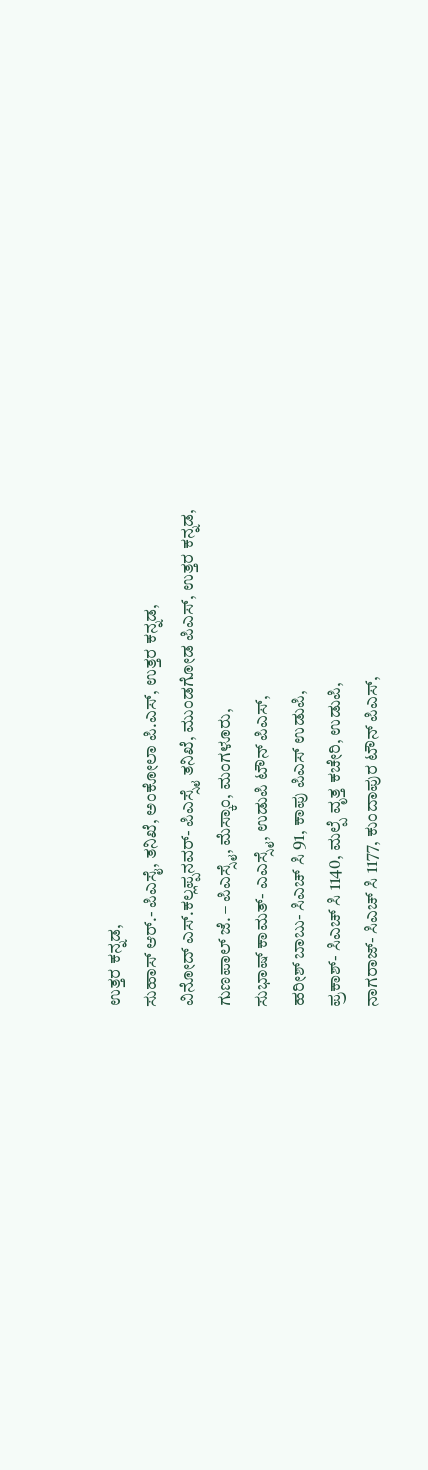ಉತ್ತರ ಕನ್ನಡ,
ಸುಹಾಸ್‌ ಆರ್.- ಪಿಎಸೈ, ತನಿಖೆ, ಅಂಕೋಲಾ ಪಿ.ಎಸ್, ಉತ್ತರ ಕನ್ನಡ,
ವಿನೋದ್‌ ಎಸ್.ಕಲ್ಲಪ್ಪನವರ್- ಪಿಎಸ್ಸೈ ತನಿಖೆ, ಮುಂಡಗೋಡ ಪಿಎಸ್, ಉತ್ತರ ಕನ್ನಡ,
ಗುಣಪಾಲ್ ಜೆ. – ಪಿಎಸ್ಸೈ, ಮೆಸ್ಕಾಂ, ಮಂಗಳೂರು,
ಸುಭಾಷ್ ಕಾಮತ್- ಎಎಸ್ಸೈ, ಉಡುಪಿ ಟೌನ್ ಪಿಎಸ್,
ಹರೀಶ್ ಬಾಬು- ಸಿಎಚ್ ಸಿ 91, ಕಾಪು ಪಿಎಸ್ ಉಡುಪಿ,
ಪ್ರಕಾಶ್- ಸಿಎಚ್ ಸಿ 1140, ಮಲ್ಪೆ ವೃತ್ತ ಕಚೇರಿ, ಉಡುಪಿ,
ನಾಗರಾಜ್- ಸಿಎಚ್ ಸಿ 1177, ಕುಂದಾಪುರ ಟೌನ್ ಪಿಎಸ್,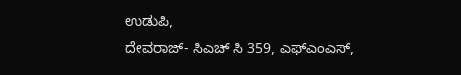ಉಡುಪಿ,
ದೇವರಾಜ್- ಸಿಎಚ್ ಸಿ 359, ಎಫ್‌ಎಂಎಸ್,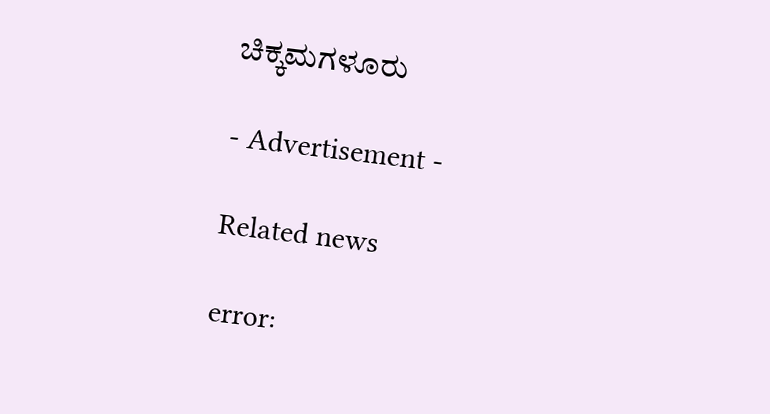ಚಿಕ್ಕಮಗಳೂರು

- Advertisement -

Related news

error: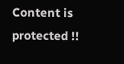Content is protected !!